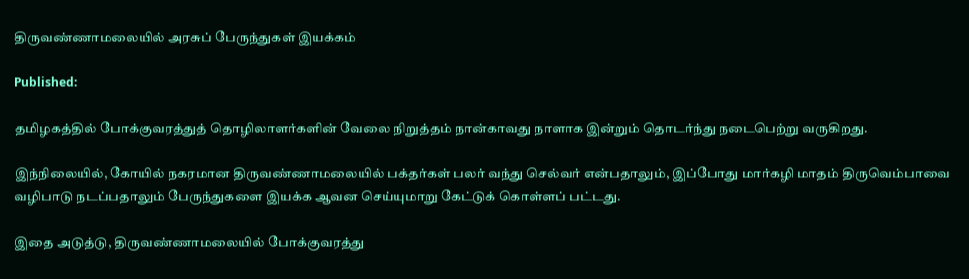திருவண்ணாமலையில் அரசுப் பேருந்துகள் இயக்கம்

Published:

தமிழகத்தில் போக்குவரத்துத் தொழிலாளர்களின் வேலை நிறுத்தம் நான்காவது நாளாக இன்றும் தொடர்ந்து நடைபெற்று வருகிறது.

இந்நிலையில், கோயில் நகரமான திருவண்ணாமலையில் பக்தர்கள் பலர் வந்து செல்வர் என்பதாலும், இப்போது மார்கழி மாதம் திருவெம்பாவை வழிபாடு நடப்பதாலும் பேருந்துகளை இயக்க ஆவன செய்யுமாறு கேட்டுக் கொள்ளப் பட்டது.

இதை அடுத்டு, திருவண்ணாமலையில் போக்குவரத்து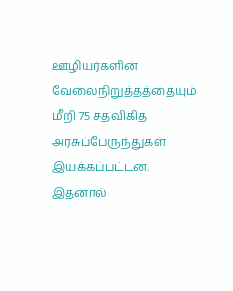ஊழியர்களின் வேலைநிறுத்தத்தையும் மீறி 75 சதவிகித அரசுப்பேருந்துகள் இயக்கப்பட்டன. இதனால்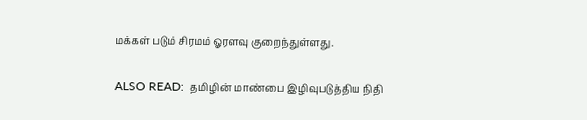மக்கள் படும் சிரமம் ஓரளவு குறைந்துள்ளது.

ALSO READ:  தமிழின் மாண்பை இழிவுபடுத்திய நிதி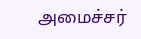அமைச்சர்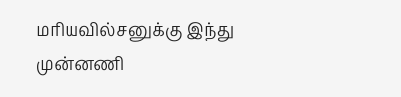மரியவில்சனுக்கு இந்து முன்னணி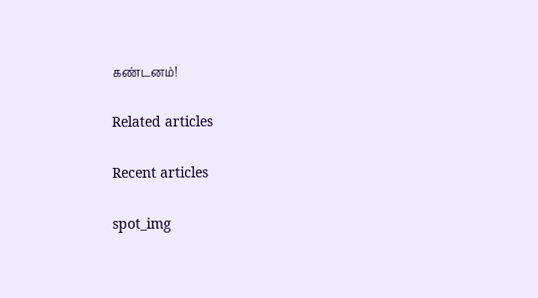கண்டனம்!

Related articles

Recent articles

spot_img